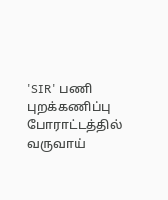'SIR' பணி புறக்கணிப்பு போராட்டத்தில் வருவாய்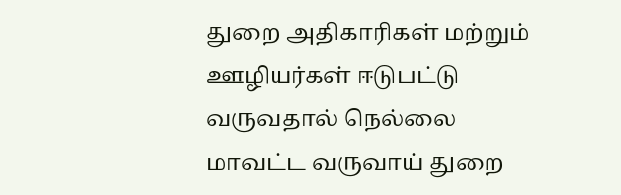துறை அதிகாரிகள் மற்றும் ஊழியர்கள் ஈடுபட்டு வருவதால் நெல்லை மாவட்ட வருவாய் துறை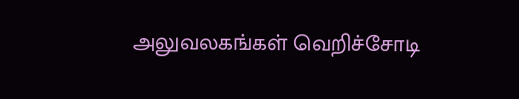அலுவலகங்கள் வெறிச்சோடி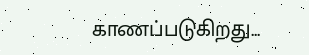காணப்படுகிறது...